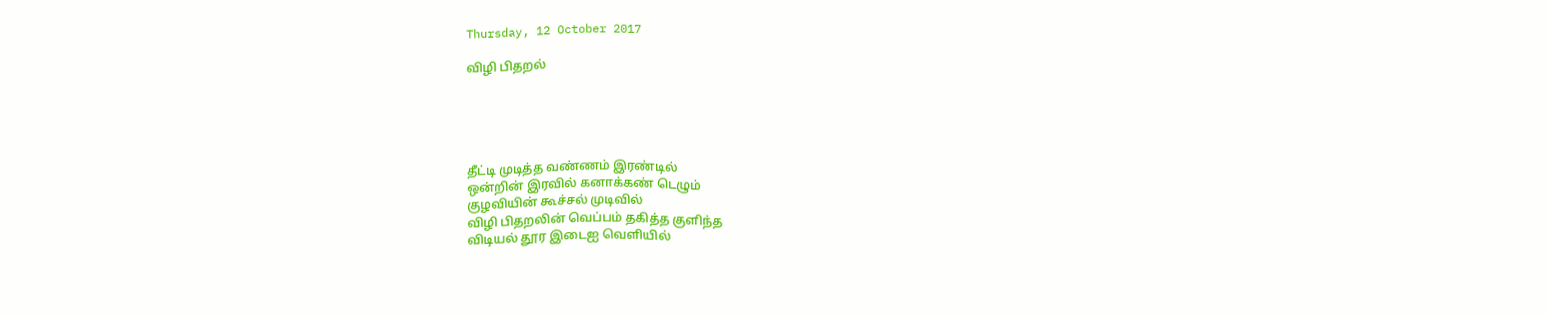Thursday, 12 October 2017

விழி பிதறல்





தீட்டி முடித்த வண்ணம் இரண்டில்
ஒன்றின் இரவில் கனாக்கண் டெழும்
குழவியின் கூச்சல் முடிவில்
விழி பிதறலின் வெப்பம் தகித்த குளிந்த
விடியல் தூர இடைஐ வெளியில்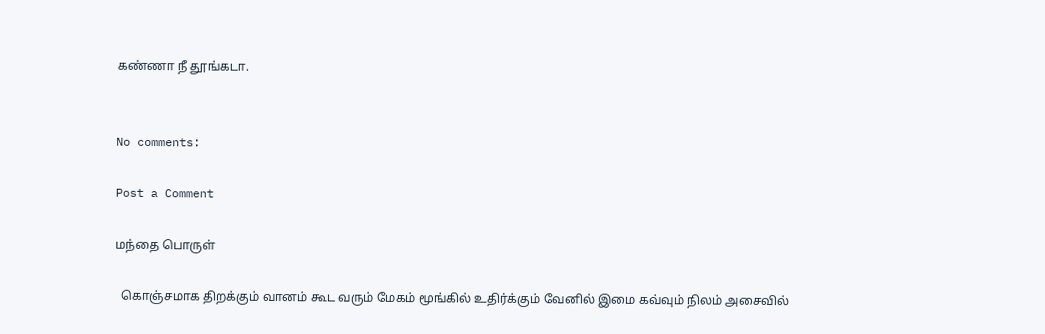கண்ணா நீ தூங்கடா.


No comments:

Post a Comment

மந்தை பொருள்

  கொஞ்சமாக திறக்கும் வானம் கூட வரும் மேகம் மூங்கில் உதிர்க்கும் வேனில் இமை கவ்வும் நிலம் அசைவில்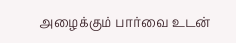அழைக்கும் பார்வை உடன்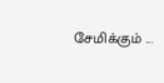சேமிக்கும் ...